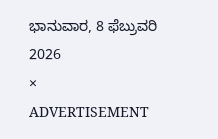ಭಾನುವಾರ, 8 ಫೆಬ್ರುವರಿ 2026
×
ADVERTISEMENT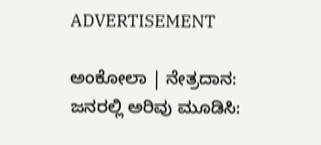ADVERTISEMENT

ಅಂಕೋಲಾ | ನೇತ್ರದಾನ: ಜನರಲ್ಲಿ ಅರಿವು ಮೂಡಿಸಿ: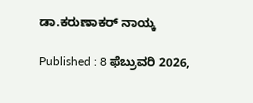ಡಾ.ಕರುಣಾಕರ್ ನಾಯ್ಕ

Published : 8 ಫೆಬ್ರುವರಿ 2026,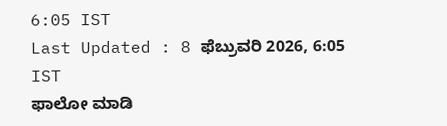6:05 IST
Last Updated : 8 ಫೆಬ್ರುವರಿ 2026, 6:05 IST
ಫಾಲೋ ಮಾಡಿ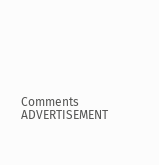Comments
ADVERTISEMENT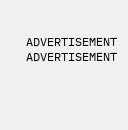ADVERTISEMENT
ADVERTISEMENT